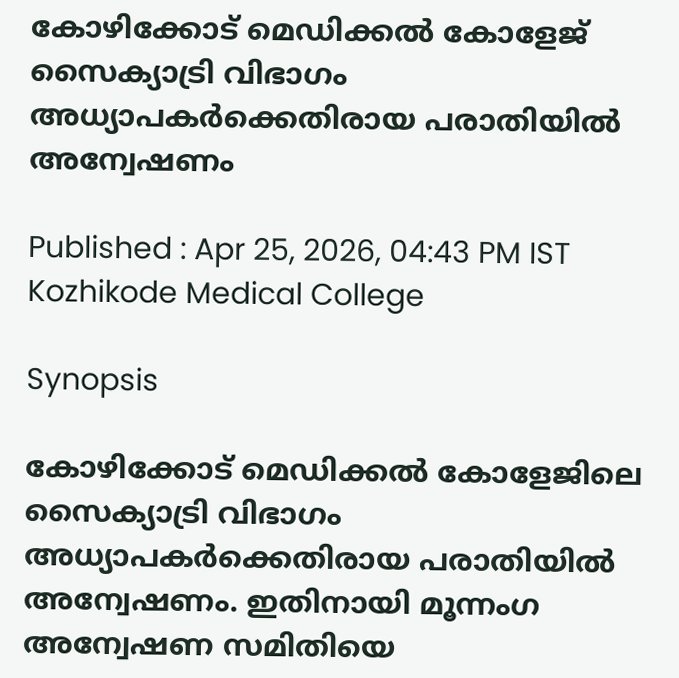കോഴിക്കോട് മെഡിക്കൽ കോളേജ് സൈക്യാട്രി വിഭാഗം അധ്യാപകര്‍ക്കെതിരായ പരാതിയിൽ അന്വേഷണം

Published : Apr 25, 2026, 04:43 PM IST
Kozhikode Medical College

Synopsis

കോഴിക്കോട് മെഡിക്കൽ കോളേജിലെ സൈക്യാട്രി വിഭാഗം അധ്യാപകർക്കെതിരായ പരാതിയിൽ അന്വേഷണം. ഇതിനായി മൂന്നംഗ അന്വേഷണ സമിതിയെ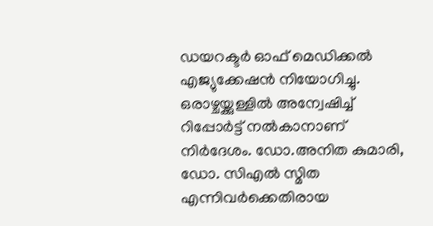ഡയറക്ടര്‍ ഓഫ് മെഡിക്കൽ എജ്യുക്കേഷൻ നിയോഗിച്ചു. ഒരാഴ്ചയ്ക്കുള്ളിൽ അന്വേഷിച്ച് റിപ്പോർട്ട് നൽകാനാണ് നിര്‍ദേശം. ഡോ.അനിത കുമാരി, ഡോ. സിഎൽ സ്മിത എന്നിവർക്കെതിരായ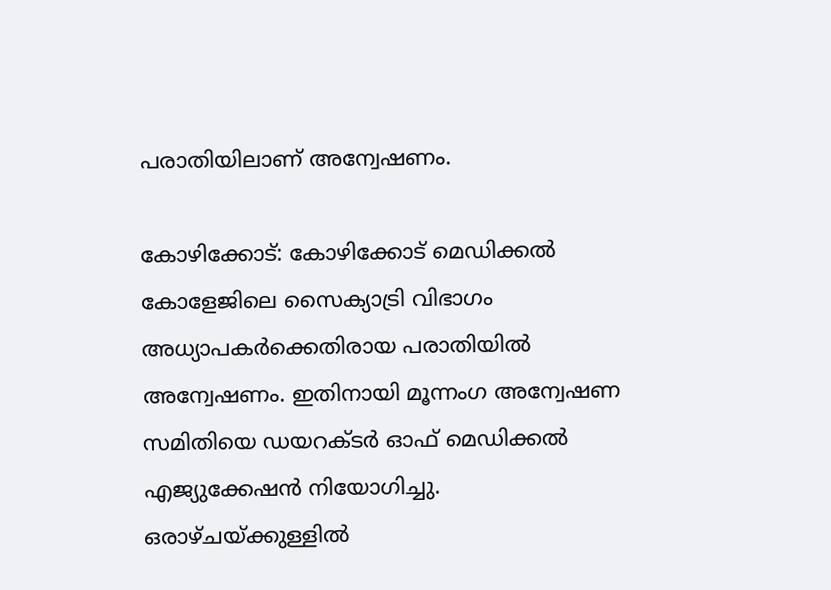പരാതിയിലാണ് അന്വേഷണം.

കോഴിക്കോട്: കോഴിക്കോട് മെഡിക്കൽ കോളേജിലെ സൈക്യാട്രി വിഭാഗം അധ്യാപകർക്കെതിരായ പരാതിയിൽ അന്വേഷണം. ഇതിനായി മൂന്നംഗ അന്വേഷണ സമിതിയെ ഡയറക്ടര്‍ ഓഫ് മെഡിക്കൽ എജ്യുക്കേഷൻ നിയോഗിച്ചു. ഒരാഴ്ചയ്ക്കുള്ളിൽ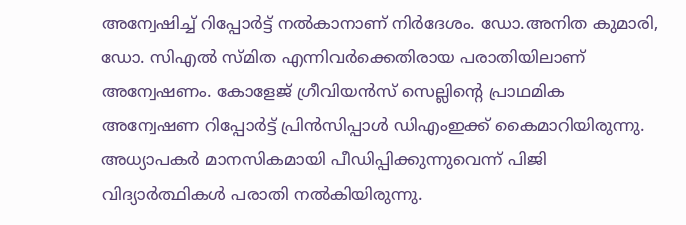അന്വേഷിച്ച് റിപ്പോർട്ട് നൽകാനാണ് നിര്‍ദേശം. ഡോ.അനിത കുമാരി, ഡോ. സിഎൽ സ്മിത എന്നിവർക്കെതിരായ പരാതിയിലാണ് അന്വേഷണം. കോളേജ് ഗ്രീവിയൻസ് സെല്ലിന്‍റെ പ്രാഥമിക അന്വേഷണ റിപ്പോർട്ട് പ്രിന്‍സിപ്പാള്‍ ഡിഎംഇക്ക് കൈമാറിയിരുന്നു. അധ്യാപകർ മാനസികമായി പീഡിപ്പിക്കുന്നുവെന്ന് പിജി വിദ്യാർത്ഥികൾ പരാതി നൽകിയിരുന്നു.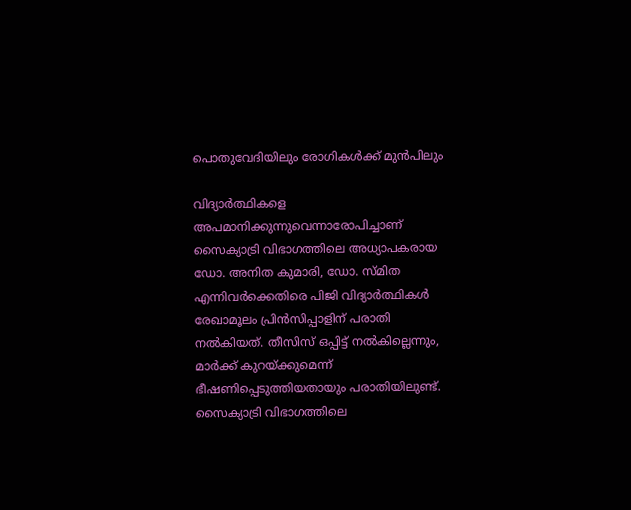പൊതുവേദിയിലും രോഗികൾക്ക് മുൻപിലും

വിദ്യാർത്ഥികളെ അപമാനിക്കുന്നുവെന്നാരോപിച്ചാണ് സൈക്യാട്രി വിഭാഗത്തിലെ അധ്യാപകരായ ഡോ. അനിത കുമാരി, ഡോ. സ്മിത എന്നിവർക്കെതിരെ പിജി വിദ്യാർത്ഥികൾ രേഖാമൂലം പ്രിൻസിപ്പാളിന് പരാതി നൽകിയത്. തീസിസ് ഒപ്പിട്ട് നൽകില്ലെന്നും, മാർക്ക് കുറയ്ക്കുമെന്ന് ഭീഷണിപ്പെടുത്തിയതായും പരാതിയിലുണ്ട്. സൈക്യാട്രി വിഭാഗത്തിലെ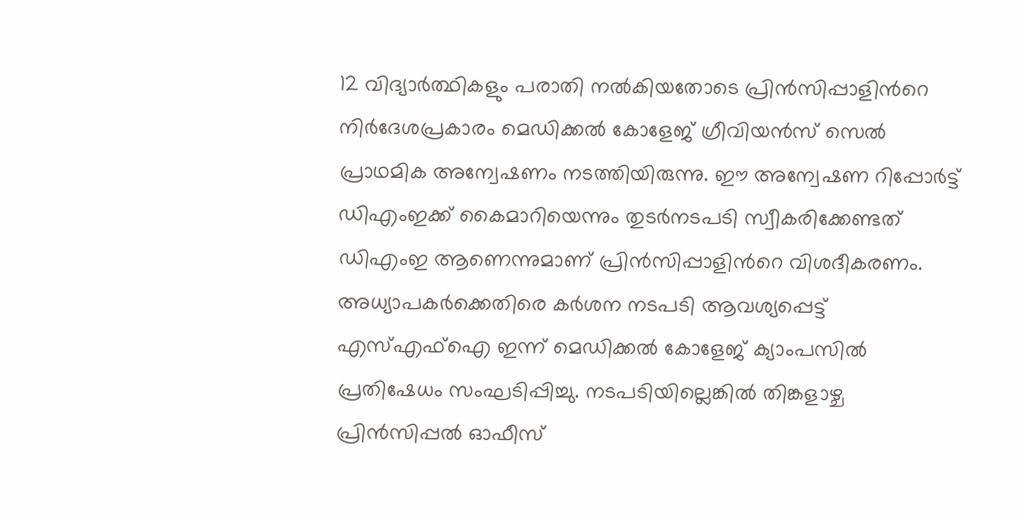12 വിദ്യാർത്ഥികളും പരാതി നൽകിയതോടെ പ്രിൻസിപ്പാളിന്‍റെ നിർദേശപ്രകാരം മെഡിക്കൽ കോളേജ് ഗ്രീവിയൻസ് സെൽ പ്രാഥമിക അന്വേഷണം നടത്തിയിരുന്നു. ഈ അന്വേഷണ റിപ്പോർട്ട് ഡിഎംഇക്ക് കൈമാറിയെന്നും തുടർനടപടി സ്വീകരിക്കേണ്ടത് ഡിഎംഇ ആണെന്നുമാണ് പ്രിൻസിപ്പാളിന്‍റെ വിശദീകരണം. അധ്യാപകർക്കെതിരെ കർശന നടപടി ആവശ്യപ്പെട്ട് എസ്എഫ്ഐ ഇന്ന് മെഡിക്കൽ കോളേജ് ക്യാംപസിൽ പ്രതിഷേധം സംഘടിപ്പിച്ചു. നടപടിയില്ലെങ്കിൽ തിങ്കളാഴ്ച പ്രിൻസിപ്പൽ ഓഫീസ്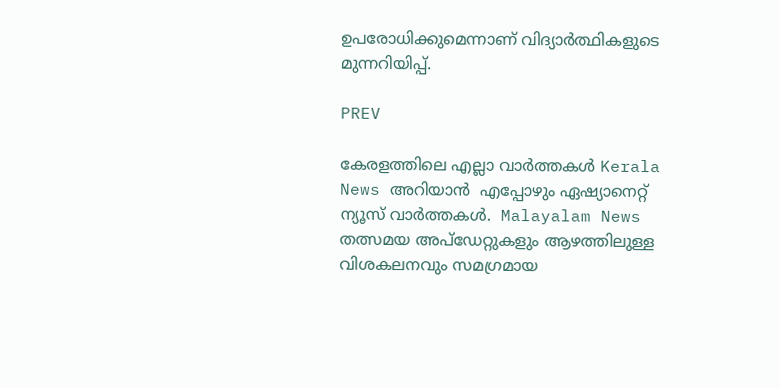ഉപരോധിക്കുമെന്നാണ് വിദ്യാർത്ഥികളുടെ മുന്നറിയിപ്പ്.

PREV

കേരളത്തിലെ എല്ലാ വാർത്തകൾ Kerala News അറിയാൻ  എപ്പോഴും ഏഷ്യാനെറ്റ് ന്യൂസ് വാർത്തകൾ.  Malayalam News   തത്സമയ അപ്‌ഡേറ്റുകളും ആഴത്തിലുള്ള വിശകലനവും സമഗ്രമായ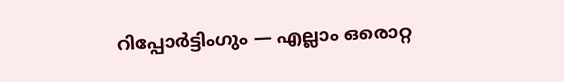റിപ്പോർട്ടിംഗും — എല്ലാം ഒരൊറ്റ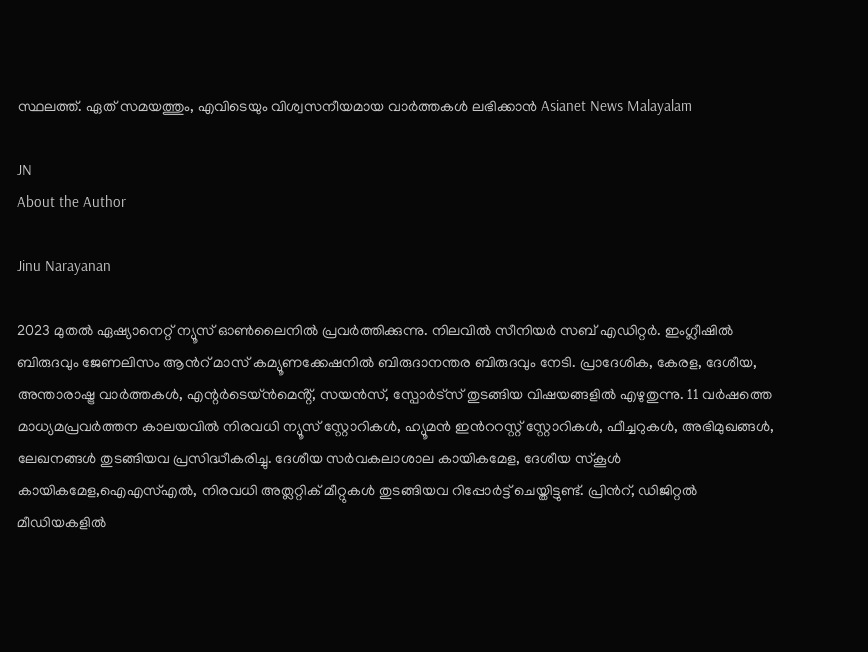സ്ഥലത്ത്. ഏത് സമയത്തും, എവിടെയും വിശ്വസനീയമായ വാർത്തകൾ ലഭിക്കാൻ Asianet News Malayalam

JN
About the Author

Jinu Narayanan

2023 മുതൽ ഏഷ്യാനെറ്റ് ന്യൂസ് ഓണ്‍ലൈനിൽ പ്രവര്‍ത്തിക്കുന്നു. നിലവിൽ സീനിയര്‍ സബ് എഡിറ്റര്‍. ഇംഗ്ലീഷിൽ ബിരുദവും ജേണലിസം ആന്‍റ് മാസ് കമ്യൂണക്കേഷനിൽ ബിരുദാനന്തര ബിരുദവും നേടി. പ്രാദേശിക, കേരള, ദേശീയ, അന്താരാഷ്ട്ര വാര്‍ത്തകള്‍, എന്റർടെയ്ൻമെൻ്റ്, സയൻസ്, സ്പോര്‍ട്സ് തുടങ്ങിയ വിഷയങ്ങളിൽ എഴുതുന്നു. 11 വര്‍ഷത്തെ മാധ്യമപ്രവര്‍ത്തന കാലയവിൽ നിരവധി ന്യൂസ് സ്റ്റോറികള്‍, ഹ്യൂമൻ ഇന്‍ററസ്റ്റ് സ്റ്റോറികള്‍, ഫീച്ചറുകള്‍, അഭിമുഖങ്ങള്‍, ലേഖനങ്ങള്‍ തുടങ്ങിയവ പ്രസിദ്ധീകരിച്ചു. ദേശീയ സര്‍വകലാശാല കായികമേള, ദേശീയ സ്കൂള്‍ കായികമേള,ഐഎസ്എൽ, നിരവധി അത്ലറ്റിക് മീറ്റുകള്‍ തുടങ്ങിയവ റിപ്പോര്‍ട്ട് ചെയ്തിട്ടുണ്ട്. പ്രിന്‍റ്, ഡിജിറ്റൽ മീഡിയകളിൽ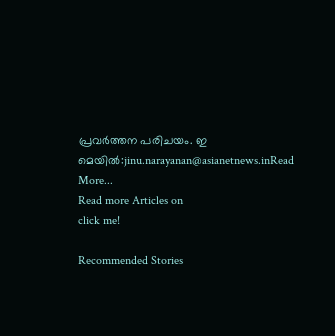പ്രവര്‍ത്തന പരിചയം. ഇ മെയിൽ:jinu.narayanan@asianetnews.inRead More...
Read more Articles on
click me!

Recommended Stories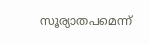സൂര്യാതപമെന്ന്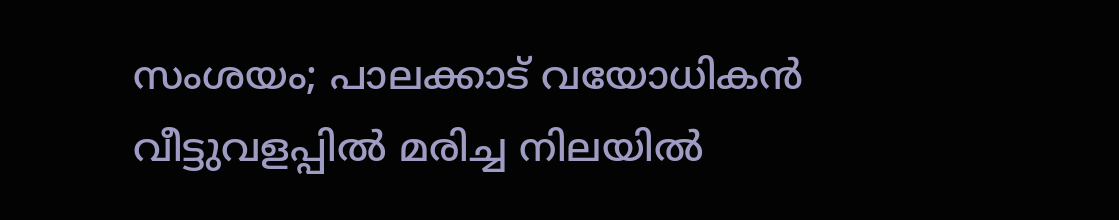സംശയം; പാലക്കാട് വയോധികൻ വീട്ടുവളപ്പിൽ മരിച്ച നിലയിൽ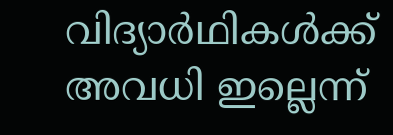വിദ്യാർഥികൾക്ക് അവധി ഇല്ലെന്ന്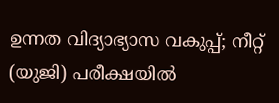ഉന്നത വിദ്യാഭ്യാസ വകുപ്പ്; നീറ്റ് (യുജി) പരീക്ഷയിൽ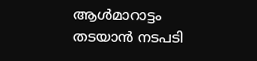ആൾമാറാട്ടം തടയാൻ നടപടി